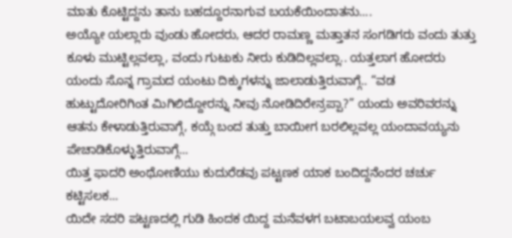ಮಾತು ಕೊಟ್ಟಿದ್ದನು ತಾನು ಬಹದ್ದೂರನಾಗುವ ಬಯಕೆಯಿಂದಾತನು....
ಅಯ್ಯೋ ಯಲ್ಲಾರು ವುಂಡು ಹೋದರು, ಆದರ ರಾಮಣ್ಣ ಮತ್ತಾತನ ಸಂಗಡಿಗರು ವಂದು ತುತ್ತು ಕೂಳು ಮುಟ್ಟಿಲ್ಲವಲ್ಲಾ, ವಂದು ಗುಟುಕು ನೀರು ಕುಡಿದಿಲ್ಲವಲ್ಲಾ.. ಯತ್ತಲಾಗ ಹೋದರು ಯಂದು ಸೊನ್ನ ಗ್ರಾಮದ ಯಂಟು ದಿಕ್ಕುಗಳನ್ನು ಜಾಲಾಡುತ್ತಿರುವಾಗ್ಗೆ.. “ವಡ ಹುಟ್ಟುದೋರಿಗಿಂತ ಮಿಗಿಲಿದ್ದೋರನ್ನು ನೀವು ನೋಡಿದಿರೇನ್ರಪ್ಪಾ?” ಯಂದು ಅವರಿವರನ್ನು ಆತನು ಕೇಳಾಡುತ್ತಿರುವಾಗ್ಗೆ, ಕಯ್ಗೆ ಬಂದ ತುತ್ತು ಬಾಯೀಗ ಬರಲಿಲ್ಲವಲ್ಲ ಯಂದಾವಯ್ಯನು ಪೇಚಾಡಿಕೊಳ್ಳುತ್ತಿರುವಾಗ್ಗೆ...
ಯಿತ್ತ ಫಾದರಿ ಅಂಥೋಣಿಯು ಕುದುರೆಡವು ಪಟ್ಟಣಕ ಯಾಕ ಬಂದಿದ್ದನೆಂದರ ಚರ್ಚು ಕಟ್ಟಿಸಲಕ...
ಯಿದೇ ಸದರಿ ಪಟ್ಟಣದಲ್ಲಿ ಗುಡಿ ಹಿಂದಕ ಯಿದ್ದ ಮನೆವಳಗ ಬಟಾಬಯಲವ್ವ ಯಂಬ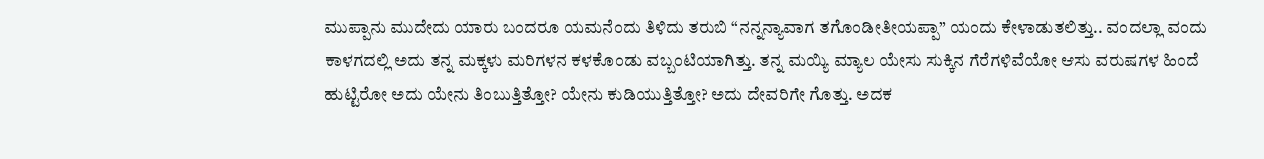ಮುಪ್ಪಾನು ಮುದೇದು ಯಾರು ಬಂದರೂ ಯಮನೆಂದು ತಿಳಿದು ತರುಬಿ “ನನ್ನನ್ಯಾವಾಗ ತಗೊಂಡೀತೀಯಪ್ಪಾ” ಯಂದು ಕೇಳಾಡುತಲಿತ್ತು.. ವಂದಲ್ಲಾ ವಂದು ಕಾಳಗದಲ್ಲಿ ಅದು ತನ್ನ ಮಕ್ಕಳು ಮರಿಗಳನ ಕಳಕೊಂಡು ವಬ್ಬಂಟಿಯಾಗಿತ್ತು. ತನ್ನ ಮಯ್ಯಿ ಮ್ಯಾಲ ಯೇಸು ಸುಕ್ಕಿನ ಗೆರೆಗಳಿವೆಯೋ ಆಸು ವರುಷಗಳ ಹಿಂದೆ ಹುಟ್ಟಿರೋ ಅದು ಯೇನು ತಿಂಬುತ್ತಿತ್ತೋ? ಯೇನು ಕುಡಿಯುತ್ತಿತ್ತೋ? ಅದು ದೇವರಿಗೇ ಗೊತ್ತು. ಅದಕ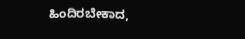ಹಿಂದಿರಬೇಕಾದ,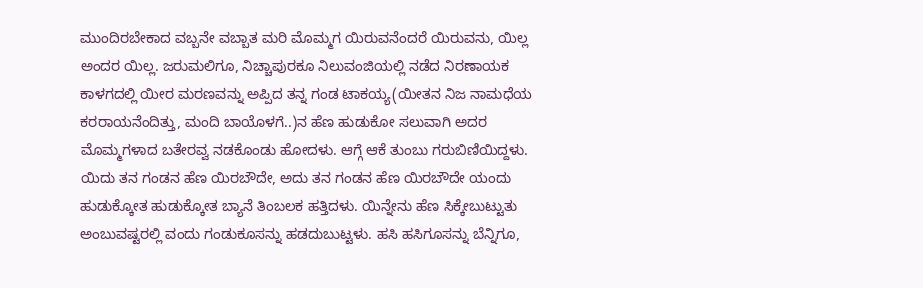ಮುಂದಿರಬೇಕಾದ ವಬ್ಬನೇ ವಬ್ಬಾತ ಮರಿ ಮೊಮ್ಮಗ ಯಿರುವನೆಂದರೆ ಯಿರುವನು, ಯಿಲ್ಲ ಅಂದರ ಯಿಲ್ಲ. ಜರುಮಲಿಗೂ, ನಿಚ್ಚಾಪುರಕೂ ನಿಲುವಂಜಿಯಲ್ಲಿ ನಡೆದ ನಿರಣಾಯಕ ಕಾಳಗದಲ್ಲಿ ಯೀರ ಮರಣವನ್ನು ಅಪ್ಪಿದ ತನ್ನ ಗಂಡ ಟಾಕಯ್ಯ(ಯೀತನ ನಿಜ ನಾಮಧೆಯ ಕರರಾಯನೆಂದಿತ್ತು, ಮಂದಿ ಬಾಯೊಳಗೆ..)ನ ಹೆಣ ಹುಡುಕೋ ಸಲುವಾಗಿ ಅದರ ಮೊಮ್ಮಗಳಾದ ಬತೇರವ್ವ ನಡಕೊಂಡು ಹೋದಳು. ಆಗ್ಗೆ ಆಕೆ ತುಂಬು ಗರುಬಿಣಿಯಿದ್ದಳು. ಯಿದು ತನ ಗಂಡನ ಹೆಣ ಯಿರಬೌದೇ, ಅದು ತನ ಗಂಡನ ಹೆಣ ಯಿರಬೌದೇ ಯಂದು ಹುಡುಕ್ಕೋತ ಹುಡುಕ್ಕೋತ ಬ್ಯಾನೆ ತಿಂಬಲಕ ಹತ್ತಿದಳು. ಯಿನ್ನೇನು ಹೆಣ ಸಿಕ್ಕೇಬುಟ್ಟುತು ಅಂಬುವಷ್ಟರಲ್ಲಿ ವಂದು ಗಂಡುಕೂಸನ್ನು ಹಡದುಬುಟ್ಟಳು. ಹಸಿ ಹಸಿಗೂಸನ್ನು ಬೆನ್ನಿಗೂ,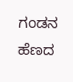ಗಂಡನ ಹೆಣದ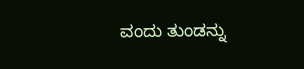ವಂದು ತುಂಡನ್ನು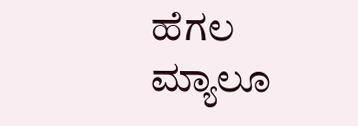ಹೆಗಲ ಮ್ಯಾಲೂ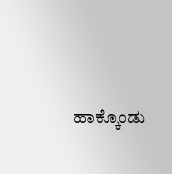ಹಾಕ್ಕೊಂಡು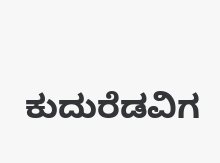ಕುದುರೆಡವಿಗ